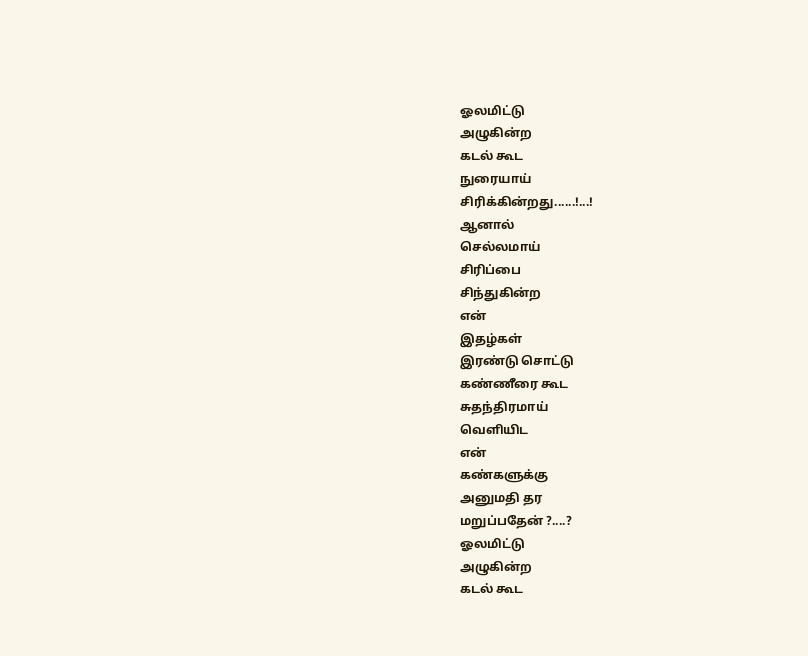ஓலமிட்டு
அழுகின்ற
கடல் கூட
நுரையாய்
சிரிக்கின்றது......!...!
ஆனால்
செல்லமாய்
சிரிப்பை
சிந்துகின்ற
என்
இதழ்கள்
இரண்டு சொட்டு
கண்ணீரை கூட
சுதந்திரமாய்
வெளியிட
என்
கண்களுக்கு
அனுமதி தர
மறுப்பதேன் ?....?
ஓலமிட்டு
அழுகின்ற
கடல் கூட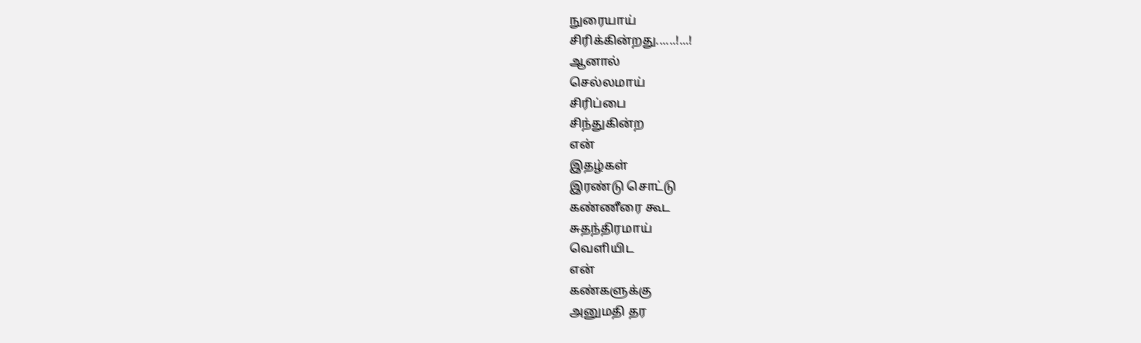நுரையாய்
சிரிக்கின்றது......!...!
ஆனால்
செல்லமாய்
சிரிப்பை
சிந்துகின்ற
என்
இதழ்கள்
இரண்டு சொட்டு
கண்ணீரை கூட
சுதந்திரமாய்
வெளியிட
என்
கண்களுக்கு
அனுமதி தர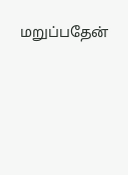மறுப்பதேன்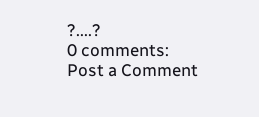?....?
0 comments:
Post a Comment